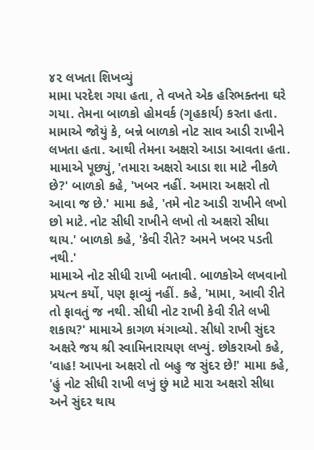૪૨ લખતા શિખવ્યું
મામા પરદેશ ગયા હતા, તે વખતે એક હરિભક્તના ઘરે ગયા. તેમના બાળકો હોમવર્ક (ગૃહકાર્ય) કરતા હતા. મામાએ જોયું કે, બન્ને બાળકો નોટ સાવ આડી રાખીને લખતા હતા. આથી તેમના અક્ષરો આડા આવતા હતા. મામાએ પૂછ્યું, 'તમારા અક્ષરો આડા શા માટે નીકળે છે?' બાળકો કહે, 'ખબર નહીં. અમારા અક્ષરો તો આવા જ છે.' મામા કહે, 'તમે નોટ આડી રાખીને લખો છો માટે. નોટ સીધી રાખીને લખો તો અક્ષરો સીધા થાય.' બાળકો કહે, 'કેવી રીતે? અમને ખબર પડતી નથી.'
મામાએ નોટ સીધી રાખી બતાવી. બાળકોએ લખવાનો પ્રયત્ન કર્યો, પણ ફાવ્યું નહીં. કહે, 'મામા, આવી રીતે તો ફાવતું જ નથી. સીધી નોટ રાખી કેવી રીતે લખી શકાય?' મામાએ કાગળ મંગાવ્યો. સીધો રાખી સુંદર અક્ષરે જય શ્રી સ્વામિનારાયણ લખ્યું. છોકરાઓ કહે, 'વાહ! આપના અક્ષરો તો બહુ જ સુંદર છે!' મામા કહે, 'હું નોટ સીધી રાખી લખું છું માટે મારા અક્ષરો સીધા અને સુંદર થાય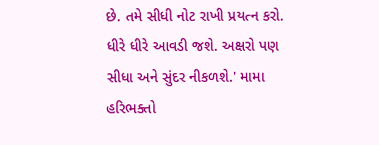છે. તમે સીધી નોટ રાખી પ્રયત્ન કરો. ધીરે ધીરે આવડી જશે. અક્ષરો પણ સીધા અને સુંદર નીકળશે.' મામા હરિભક્તો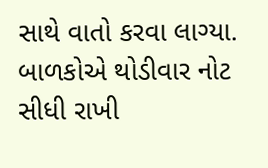સાથે વાતો કરવા લાગ્યા. બાળકોએ થોડીવાર નોટ સીધી રાખી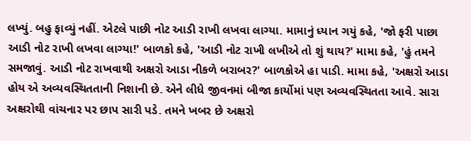લખ્યું. બહુ ફાવ્યું નહીં. એટલે પાછી નોટ આડી રાખી લખવા લાગ્યા. મામાનું ધ્યાન ગયું કહે, 'જો ફરી પાછા આડી નોટ રાખી લખવા લાગ્યા!' બાળકો કહે, 'આડી નોટ રાખી લખીએ તો શું થાય?' મામા કહે, 'હું તમને સમજાવું. આડી નોટ રાખવાથી અક્ષરો આડા નીકળે બરાબર?' બાળકોએ હા પાડી. મામા કહે, 'અક્ષરો આડા હોય એ અવ્યવસ્થિતતાની નિશાની છે. એને લીધે જીવનમાં બીજા કાર્યોમાં પણ અવ્યવસ્થિતતા આવે. સારા અક્ષરોથી વાંચનાર પર છાપ સારી પડે. તમને ખબર છે અક્ષરો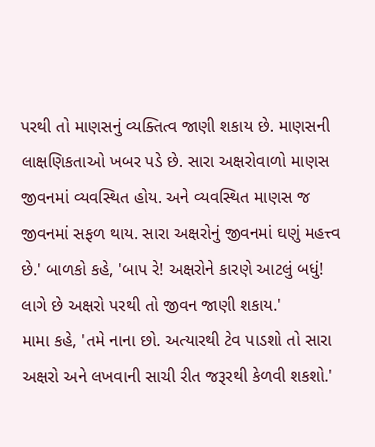પરથી તો માણસનું વ્યક્તિત્વ જાણી શકાય છે. માણસની લાક્ષણિકતાઓ ખબર પડે છે. સારા અક્ષરોવાળો માણસ જીવનમાં વ્યવસ્થિત હોય. અને વ્યવસ્થિત માણસ જ જીવનમાં સફળ થાય. સારા અક્ષરોનું જીવનમાં ઘણું મહત્ત્વ છે.' બાળકો કહે, 'બાપ રે! અક્ષરોને કારણે આટલું બધું! લાગે છે અક્ષરો પરથી તો જીવન જાણી શકાય.'
મામા કહે, 'તમે નાના છો. અત્યારથી ટેવ પાડશો તો સારા અક્ષરો અને લખવાની સાચી રીત જરૂરથી કેળવી શકશો.'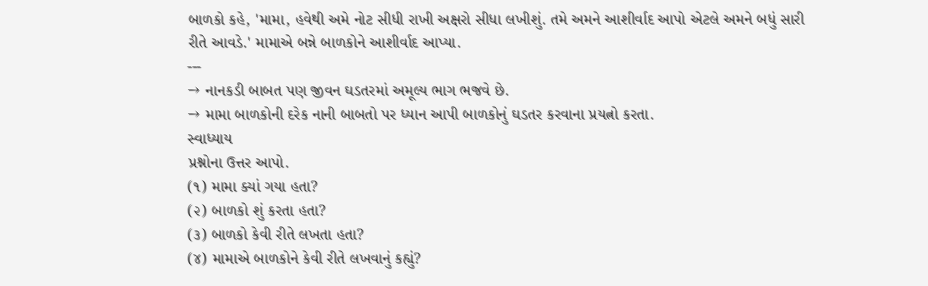બાળકો કહે, 'મામા, હવેથી અમે નોટ સીધી રાખી અક્ષરો સીધા લખીશું. તમે અમને આશીર્વાદ આપો એટલે અમને બધું સારી રીતે આવડે.' મામાએ બન્ને બાળકોને આશીર્વાદ આપ્યા.
---
→ નાનકડી બાબત પણ જીવન ઘડતરમાં અમૂલ્ય ભાગ ભજવે છે.
→ મામા બાળકોની દરેક નાની બાબતો પર ધ્યાન આપી બાળકોનું ઘડતર કરવાના પ્રયત્નો કરતા.
સ્વાધ્યાય
પ્રશ્નોના ઉત્તર આપો.
(૧) મામા ક્યાં ગયા હતા?
(૨) બાળકો શું કરતા હતા?
(૩) બાળકો કેવી રીતે લખતા હતા?
(૪) મામાએ બાળકોને કેવી રીતે લખવાનું કહ્યું?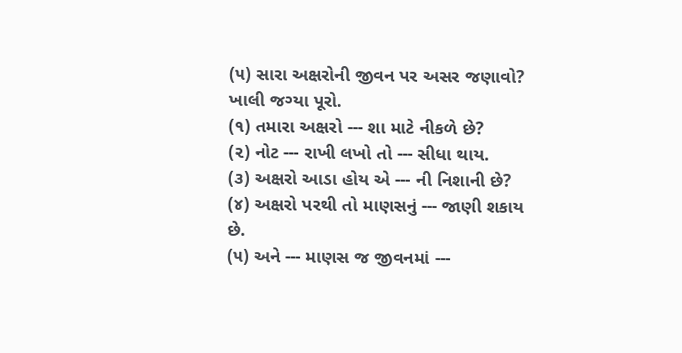(૫) સારા અક્ષરોની જીવન પર અસર જણાવો?
ખાલી જગ્યા પૂરો.
(૧) તમારા અક્ષરો --- શા માટે નીકળે છે?
(૨) નોટ --- રાખી લખો તો --- સીધા થાય.
(૩) અક્ષરો આડા હોય એ --- ની નિશાની છે?
(૪) અક્ષરો પરથી તો માણસનું --- જાણી શકાય છે.
(૫) અને --- માણસ જ જીવનમાં ---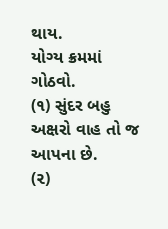થાય.
યોગ્ય ક્રમમાં ગોઠવો.
(૧) સુંદર બહુ અક્ષરો વાહ તો જ આપના છે.
(૨)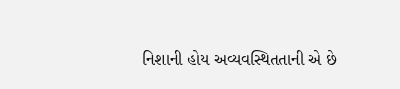નિશાની હોય અવ્યવસ્થિતતાની એ છે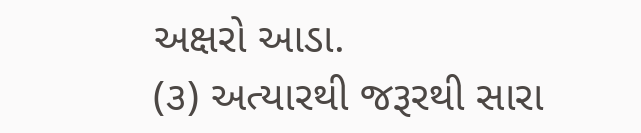અક્ષરો આડા.
(૩) અત્યારથી જરૂરથી સારા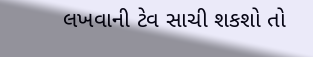લખવાની ટેવ સાચી શકશો તો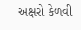અક્ષરો કેળવી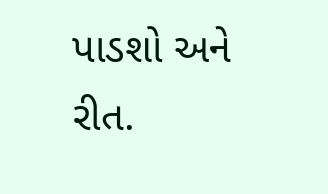પાડશો અને રીત.